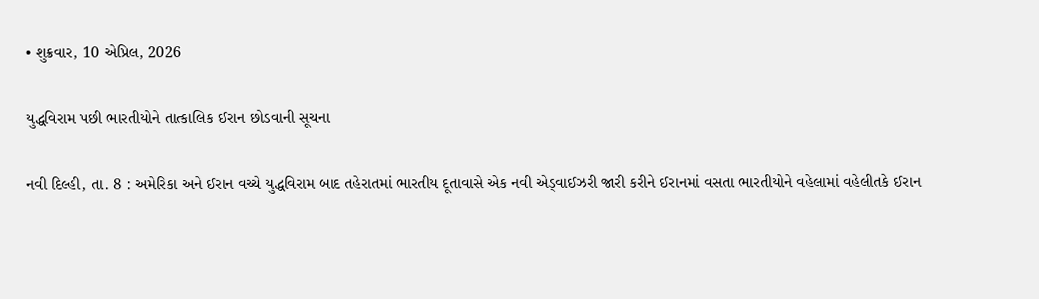• શુક્રવાર, 10 એપ્રિલ, 2026

યુદ્ધવિરામ પછી ભારતીયોને તાત્કાલિક ઈરાન છોડવાની સૂચના

નવી દિલ્હી, તા. 8 : અમેરિકા અને ઈરાન વચ્ચે યુદ્ધવિરામ બાદ તહેરાતમાં ભારતીય દૂતાવાસે એક નવી એડ્વાઈઝરી જારી કરીને ઈરાનમાં વસતા ભારતીયોને વહેલામાં વહેલીતકે ઈરાન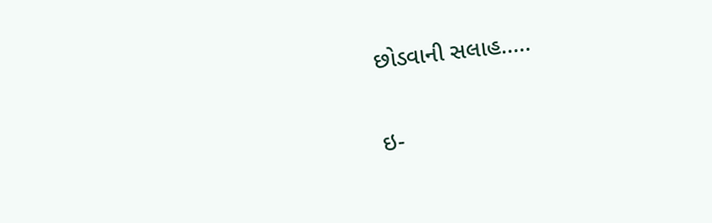છોડવાની સલાહ.....

ઇ-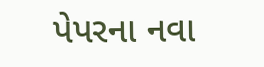પેપરના નવા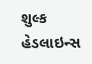શુલ્ક
હેડલાઇન્સ